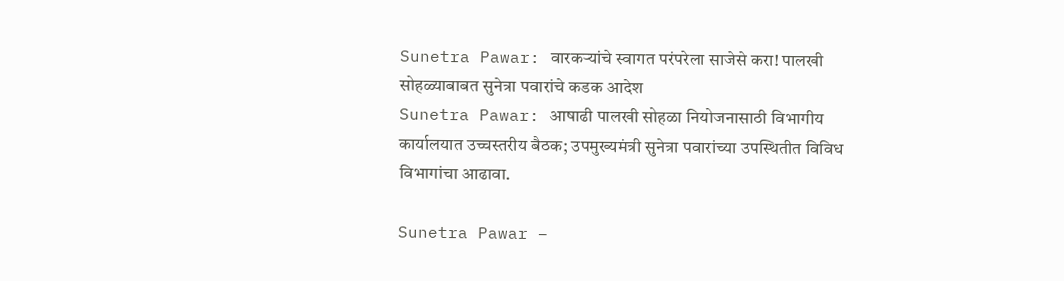Sunetra Pawar: वारकऱ्यांचे स्वागत परंपरेला साजेसे करा! पालखी सोहळ्याबाबत सुनेत्रा पवारांचे कडक आदेश
Sunetra Pawar: आषाढी पालखी सोहळा नियोजनासाठी विभागीय कार्यालयात उच्चस्तरीय बैठक; उपमुख्यमंत्री सुनेत्रा पवारांच्या उपस्थितीत विविध विभागांचा आढावा.

Sunetra Pawar –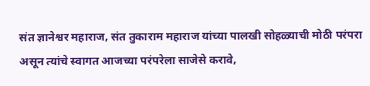संत ज्ञानेश्वर महाराज, संत तुकाराम महाराज यांच्या पालखी सोहळ्याची मोठी परंपरा असून त्यांचे स्वागत आजच्या परंपरेला साजेसे करावे,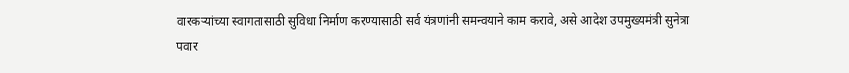वारकऱ्यांच्या स्वागतासाठी सुविधा निर्माण करण्यासाठी सर्व यंत्रणांनी समन्वयाने काम करावे, असे आदेश उपमुख्यमंत्री सुनेत्रा पवार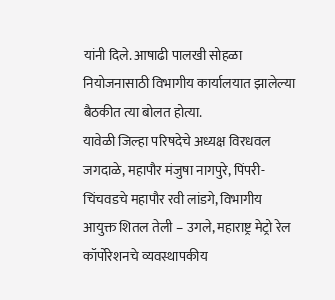यांनी दिले. आषाढी पालखी सोहळा नियोजनासाठी विभागीय कार्यालयात झालेल्या बैठकीत त्या बोलत होत्या.
यावेळी जिल्हा परिषदेचे अध्यक्ष विरधवल जगदाळे, महापौर मंजुषा नागपुरे, पिंपरी-चिंचवडचे महापौर रवी लांडगे, विभागीय आयुक्त शितल तेली – उगले, महाराष्ट्र मेट्रो रेल कॉर्पोरेशनचे व्यवस्थापकीय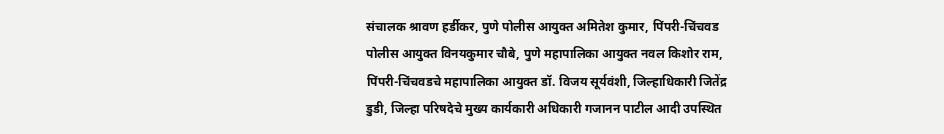संचालक श्रावण हर्डीकर, पुणे पोलीस आयुक्त अमितेश कुमार, पिंपरी-चिंचवड पोलीस आयुक्त विनयकुमार चौबे, पुणे महापालिका आयुक्त नवल किशोर राम,
पिंपरी-चिंचवडचे महापालिका आयुक्त डॉ. विजय सूर्यवंशी, जिल्हाधिकारी जितेंद्र डुडी, जिल्हा परिषदेचे मुख्य कार्यकारी अधिकारी गजानन पाटील आदी उपस्थित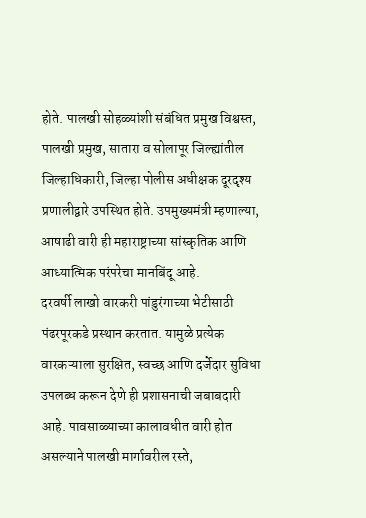होते. पालखी सोहळ्यांशी संबंधित प्रमुख विश्वस्त, पालखी प्रमुख, सातारा व सोलापूर जिल्ह्यांतील जिल्हाधिकारी, जिल्हा पोलीस अधीक्षक दूरदृश्य प्रणालीद्वारे उपस्थित होते. उपमुख्यमंत्री म्हणाल्या, आषाढी वारी ही महाराष्ट्राच्या सांस्कृतिक आणि आध्यात्मिक परंपरेचा मानबिंदू आहे.
दरवर्षी लाखो वारकरी पांडुरंगाच्या भेटीसाठी पंढरपूरकडे प्रस्थान करतात. यामुळे प्रत्येक वारकऱ्याला सुरक्षित, स्वच्छ आणि दर्जेदार सुविधा उपलब्ध करून देणे ही प्रशासनाची जबाबदारी आहे. पावसाळ्याच्या कालावधीत वारी होत असल्याने पालखी मार्गावरील रस्ते,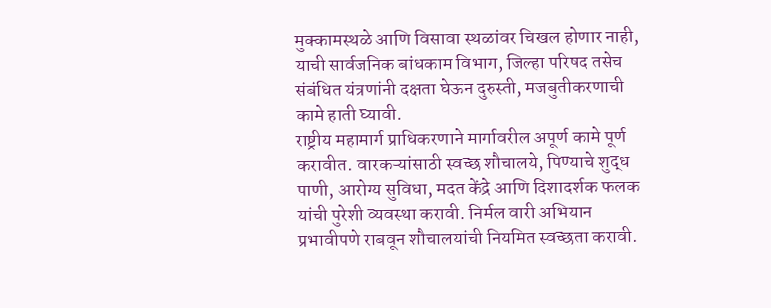मुक्कामस्थळे आणि विसावा स्थळांवर चिखल होणार नाही, याची सार्वजनिक बांधकाम विभाग, जिल्हा परिषद तसेच संबंधित यंत्रणांनी दक्षता घेऊन दुरुस्ती, मजबुतीकरणाची कामे हाती घ्यावी.
राष्ट्रीय महामार्ग प्राधिकरणाने मार्गावरील अपूर्ण कामे पूर्ण करावीत. वारकऱ्यांसाठी स्वच्छ शौचालये, पिण्याचे शुद्ध पाणी, आरोग्य सुविधा, मदत केंद्रे आणि दिशादर्शक फलक यांची पुरेशी व्यवस्था करावी. निर्मल वारी अभियान प्रभावीपणे राबवून शौचालयांची नियमित स्वच्छता करावी.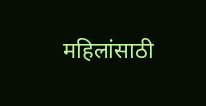महिलांसाठी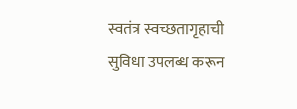स्वतंत्र स्वच्छतागृहाची सुविधा उपलब्ध करून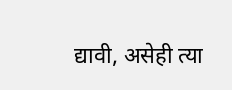द्यावी, असेही त्या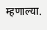म्हणाल्या.